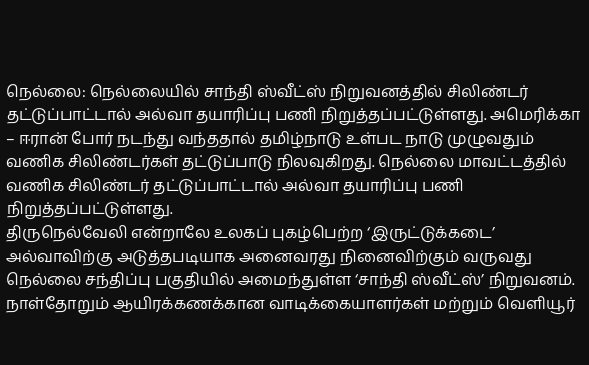நெல்லை: நெல்லையில் சாந்தி ஸ்வீட்ஸ் நிறுவனத்தில் சிலிண்டர் தட்டுப்பாட்டால் அல்வா தயாரிப்பு பணி நிறுத்தப்பட்டுள்ளது. அமெரிக்கா – ஈரான் போர் நடந்து வந்ததால் தமிழ்நாடு உள்பட நாடு முழுவதும் வணிக சிலிண்டர்கள் தட்டுப்பாடு நிலவுகிறது. நெல்லை மாவட்டத்தில் வணிக சிலிண்டர் தட்டுப்பாட்டால் அல்வா தயாரிப்பு பணி நிறுத்தப்பட்டுள்ளது.
திருநெல்வேலி என்றாலே உலகப் புகழ்பெற்ற ‘இருட்டுக்கடை’ அல்வாவிற்கு அடுத்தபடியாக அனைவரது நினைவிற்கும் வருவது நெல்லை சந்திப்பு பகுதியில் அமைந்துள்ள ‘சாந்தி ஸ்வீட்ஸ்’ நிறுவனம். நாள்தோறும் ஆயிரக்கணக்கான வாடிக்கையாளர்கள் மற்றும் வெளியூர்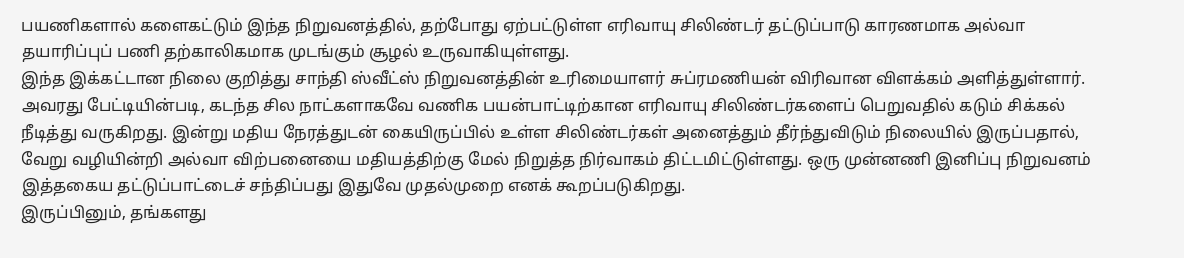பயணிகளால் களைகட்டும் இந்த நிறுவனத்தில், தற்போது ஏற்பட்டுள்ள எரிவாயு சிலிண்டர் தட்டுப்பாடு காரணமாக அல்வா தயாரிப்புப் பணி தற்காலிகமாக முடங்கும் சூழல் உருவாகியுள்ளது.
இந்த இக்கட்டான நிலை குறித்து சாந்தி ஸ்வீட்ஸ் நிறுவனத்தின் உரிமையாளர் சுப்ரமணியன் விரிவான விளக்கம் அளித்துள்ளார். அவரது பேட்டியின்படி, கடந்த சில நாட்களாகவே வணிக பயன்பாட்டிற்கான எரிவாயு சிலிண்டர்களைப் பெறுவதில் கடும் சிக்கல் நீடித்து வருகிறது. இன்று மதிய நேரத்துடன் கையிருப்பில் உள்ள சிலிண்டர்கள் அனைத்தும் தீர்ந்துவிடும் நிலையில் இருப்பதால், வேறு வழியின்றி அல்வா விற்பனையை மதியத்திற்கு மேல் நிறுத்த நிர்வாகம் திட்டமிட்டுள்ளது. ஒரு முன்னணி இனிப்பு நிறுவனம் இத்தகைய தட்டுப்பாட்டைச் சந்திப்பது இதுவே முதல்முறை எனக் கூறப்படுகிறது.
இருப்பினும், தங்களது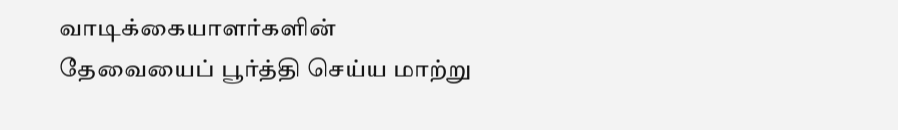வாடிக்கையாளர்களின் தேவையைப் பூர்த்தி செய்ய மாற்று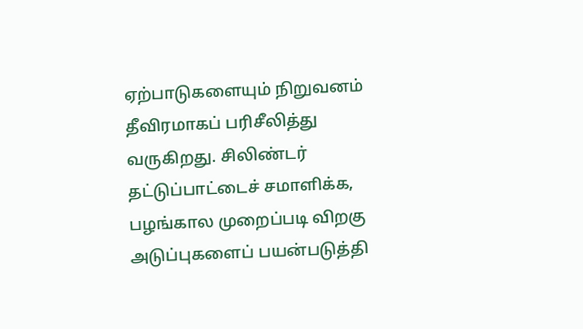ஏற்பாடுகளையும் நிறுவனம் தீவிரமாகப் பரிசீலித்து வருகிறது. சிலிண்டர் தட்டுப்பாட்டைச் சமாளிக்க, பழங்கால முறைப்படி விறகு அடுப்புகளைப் பயன்படுத்தி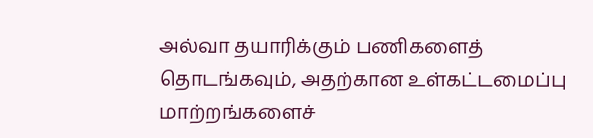அல்வா தயாரிக்கும் பணிகளைத் தொடங்கவும், அதற்கான உள்கட்டமைப்பு மாற்றங்களைச்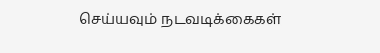செய்யவும் நடவடிக்கைகள்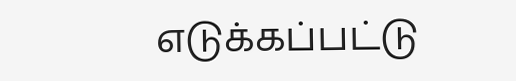எடுக்கப்பட்டு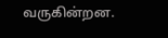வருகின்றன.